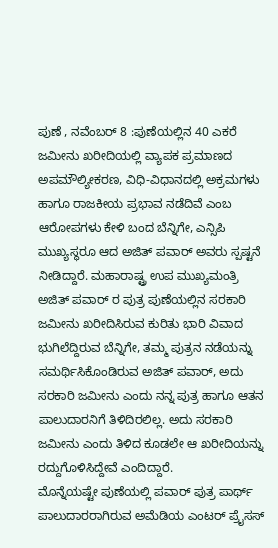ಪುಣೆ , ನವೆಂಬರ್ 8 :ಪುಣೆಯಲ್ಲಿನ 40 ಎಕರೆ ಜಮೀನು ಖರೀದಿಯಲ್ಲಿ ವ್ಯಾಪಕ ಪ್ರಮಾಣದ ಅಪಮೌಲ್ಯೀಕರಣ, ವಿಧಿ-ವಿಧಾನದಲ್ಲಿ ಅಕ್ರಮಗಳು ಹಾಗೂ ರಾಜಕೀಯ ಪ್ರಭಾವ ನಡೆದಿವೆ ಎಂಬ ಆರೋಪಗಳು ಕೇಳಿ ಬಂದ ಬೆನ್ನಿಗೇ, ಎನ್ಸಿಪಿ ಮುಖ್ಯಸ್ಥರೂ ಆದ ಅಜಿತ್ ಪವಾರ್ ಅವರು ಸ್ಪಷ್ಟನೆ ನೀಡಿದ್ದಾರೆ. ಮಹಾರಾಷ್ಟ್ರ ಉಪ ಮುಖ್ಯಮಂತ್ರಿ ಅಜಿತ್ ಪವಾರ್ ರ ಪುತ್ರ ಪುಣೆಯಲ್ಲಿನ ಸರಕಾರಿ ಜಮೀನು ಖರೀದಿಸಿರುವ ಕುರಿತು ಭಾರಿ ವಿವಾದ ಭುಗಿಲೆದ್ದಿರುವ ಬೆನ್ನಿಗೇ, ತಮ್ಮ ಪುತ್ರನ ನಡೆಯನ್ನು ಸಮರ್ಥಿಸಿಕೊಂಡಿರುವ ಅಜಿತ್ ಪವಾರ್, ಅದು ಸರಕಾರಿ ಜಮೀನು ಎಂದು ನನ್ನ ಪುತ್ರ ಹಾಗೂ ಆತನ ಪಾಲುದಾರನಿಗೆ ತಿಳಿದಿರಲಿಲ್ಲ. ಅದು ಸರಕಾರಿ ಜಮೀನು ಎಂದು ತಿಳಿದ ಕೂಡಲೇ ಆ ಖರೀದಿಯನ್ನು ರದ್ದುಗೊಳಿಸಿದ್ದೇವೆ ಎಂದಿದ್ದಾರೆ.
ಮೊನ್ನೆಯಷ್ಟೇ ಪುಣೆಯಲ್ಲಿ ಪವಾರ್ ಪುತ್ರ ಪಾರ್ಥ್ ಪಾಲುದಾರರಾಗಿರುವ ಅಮೆಡಿಯ ಎಂಟರ್ ಪ್ರೈಸಸ್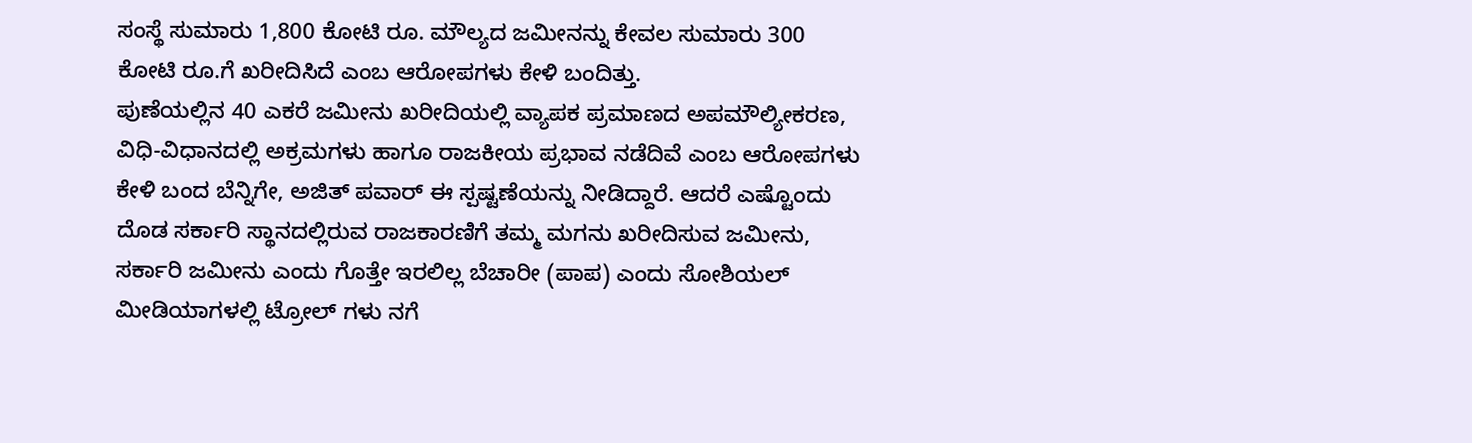ಸಂಸ್ಥೆ ಸುಮಾರು 1,800 ಕೋಟಿ ರೂ. ಮೌಲ್ಯದ ಜಮೀನನ್ನು ಕೇವಲ ಸುಮಾರು 300 ಕೋಟಿ ರೂ.ಗೆ ಖರೀದಿಸಿದೆ ಎಂಬ ಆರೋಪಗಳು ಕೇಳಿ ಬಂದಿತ್ತು.
ಪುಣೆಯಲ್ಲಿನ 40 ಎಕರೆ ಜಮೀನು ಖರೀದಿಯಲ್ಲಿ ವ್ಯಾಪಕ ಪ್ರಮಾಣದ ಅಪಮೌಲ್ಯೀಕರಣ, ವಿಧಿ-ವಿಧಾನದಲ್ಲಿ ಅಕ್ರಮಗಳು ಹಾಗೂ ರಾಜಕೀಯ ಪ್ರಭಾವ ನಡೆದಿವೆ ಎಂಬ ಆರೋಪಗಳು ಕೇಳಿ ಬಂದ ಬೆನ್ನಿಗೇ, ಅಜಿತ್ ಪವಾರ್ ಈ ಸ್ಪಷ್ಟಣೆಯನ್ನು ನೀಡಿದ್ದಾರೆ. ಆದರೆ ಎಷ್ಟೊಂದು ದೊಡ ಸರ್ಕಾರಿ ಸ್ಥಾನದಲ್ಲಿರುವ ರಾಜಕಾರಣಿಗೆ ತಮ್ಮ ಮಗನು ಖರೀದಿಸುವ ಜಮೀನು, ಸರ್ಕಾರಿ ಜಮೀನು ಎಂದು ಗೊತ್ತೇ ಇರಲಿಲ್ಲ ಬೆಚಾರೀ (ಪಾಪ) ಎಂದು ಸೋಶಿಯಲ್ ಮೀಡಿಯಾಗಳಲ್ಲಿ ಟ್ರೋಲ್ ಗಳು ನಗೆ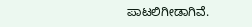ಪಾಟಲಿಗೀಡಾಗಿವೆ.